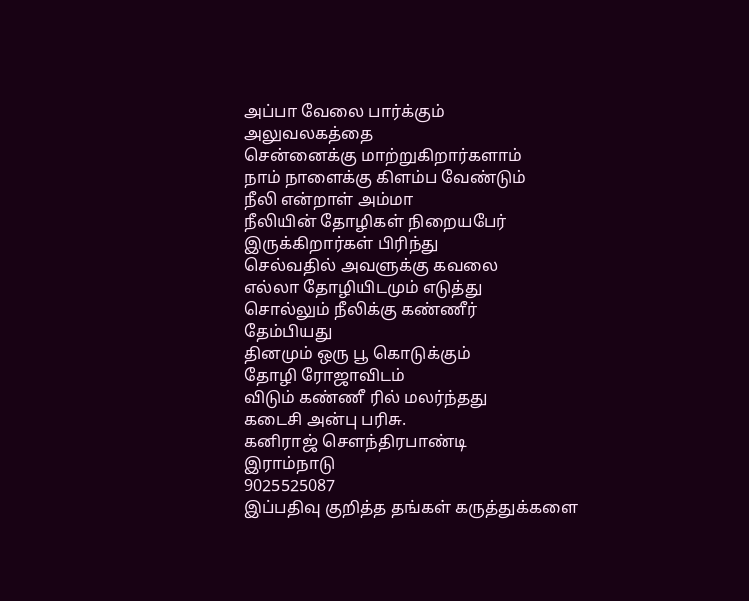அப்பா வேலை பார்க்கும்
அலுவலகத்தை
சென்னைக்கு மாற்றுகிறார்களாம்
நாம் நாளைக்கு கிளம்ப வேண்டும்
நீலி என்றாள் அம்மா
நீலியின் தோழிகள் நிறையபேர்
இருக்கிறார்கள் பிரிந்து
செல்வதில் அவளுக்கு கவலை
எல்லா தோழியிடமும் எடுத்து
சொல்லும் நீலிக்கு கண்ணீர்
தேம்பியது
தினமும் ஒரு பூ கொடுக்கும்
தோழி ரோஜாவிடம்
விடும் கண்ணீ ரில் மலர்ந்தது
கடைசி அன்பு பரிசு.
கனிராஜ் சௌந்திரபாண்டி
இராம்நாடு
9025525087
இப்பதிவு குறித்த தங்கள் கருத்துக்களை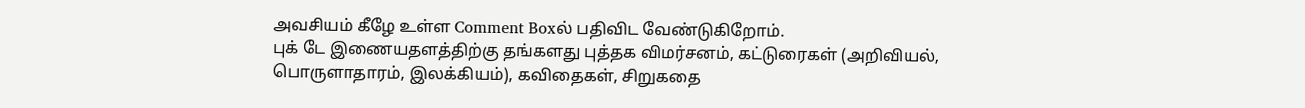அவசியம் கீழே உள்ள Comment Boxல் பதிவிட வேண்டுகிறோம்.
புக் டே இணையதளத்திற்கு தங்களது புத்தக விமர்சனம், கட்டுரைகள் (அறிவியல், பொருளாதாரம், இலக்கியம்), கவிதைகள், சிறுகதை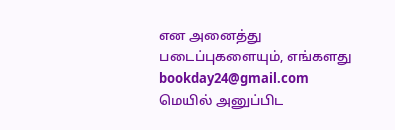என அனைத்து படைப்புகளையும், எங்களது bookday24@gmail.com மெயில் அனுப்பிட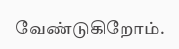வேண்டுகிறோம்.